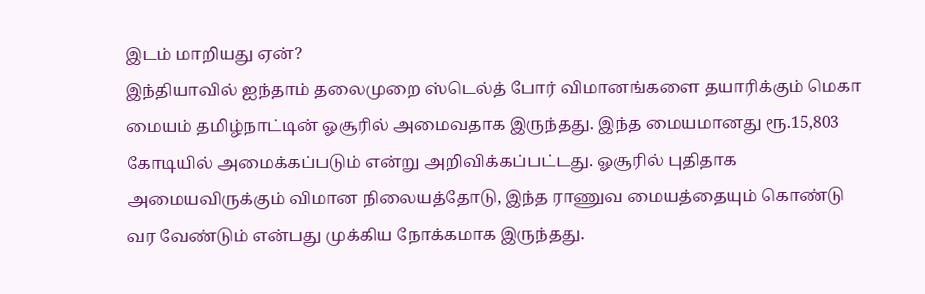இடம் மாறியது ஏன்?
இந்தியாவில் ஐந்தாம் தலைமுறை ஸ்டெல்த் போர் விமானங்களை தயாரிக்கும் மெகா மையம் தமிழ்நாட்டின் ஓசூரில் அமைவதாக இருந்தது. இந்த மையமானது ரூ.15,803 கோடியில் அமைக்கப்படும் என்று அறிவிக்கப்பட்டது. ஓசூரில் புதிதாக அமையவிருக்கும் விமான நிலையத்தோடு, இந்த ராணுவ மையத்தையும் கொண்டு வர வேண்டும் என்பது முக்கிய நோக்கமாக இருந்தது.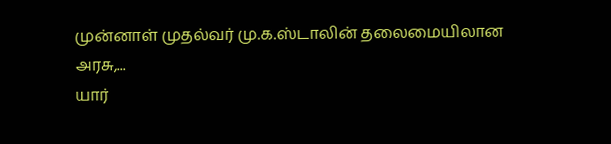முன்னாள் முதல்வர் மு.க.ஸ்டாலின் தலைமையிலான அரசு,...
யார்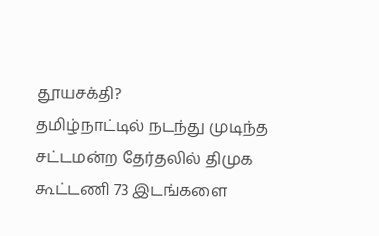தூயசக்தி?
தமிழ்நாட்டில் நடந்து முடிந்த சட்டமன்ற தேர்தலில் திமுக கூட்டணி 73 இடங்களை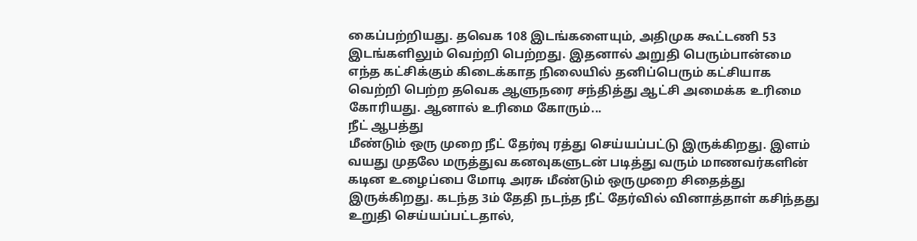கைப்பற்றியது. தவெக 108 இடங்களையும், அதிமுக கூட்டணி 53 இடங்களிலும் வெற்றி பெற்றது. இதனால் அறுதி பெரும்பான்மை எந்த கட்சிக்கும் கிடைக்காத நிலையில் தனிப்பெரும் கட்சியாக வெற்றி பெற்ற தவெக ஆளுநரை சந்தித்து ஆட்சி அமைக்க உரிமை கோரியது. ஆனால் உரிமை கோரும்...
நீட் ஆபத்து
மீண்டும் ஒரு முறை நீட் தேர்வு ரத்து செய்யப்பட்டு இருக்கிறது. இளம் வயது முதலே மருத்துவ கனவுகளுடன் படித்து வரும் மாணவர்களின் கடின உழைப்பை மோடி அரசு மீண்டும் ஒருமுறை சிதைத்து இருக்கிறது. கடந்த 3ம் தேதி நடந்த நீட் தேர்வில் வினாத்தாள் கசிந்தது உறுதி செய்யப்பட்டதால்,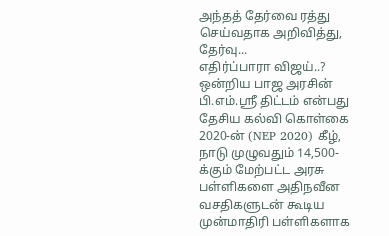அந்தத் தேர்வை ரத்து செய்வதாக அறிவித்து, தேர்வு...
எதிர்ப்பாரா விஜய்..?
ஒன்றிய பாஜ அரசின் பி.எம்.ஸ்ரீ திட்டம் என்பது தேசிய கல்வி கொள்கை 2020-ன் (NEP 2020) கீழ், நாடு முழுவதும் 14,500-க்கும் மேற்பட்ட அரசு பள்ளிகளை அதிநவீன வசதிகளுடன் கூடிய முன்மாதிரி பள்ளிகளாக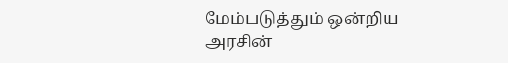மேம்படுத்தும் ஒன்றிய அரசின்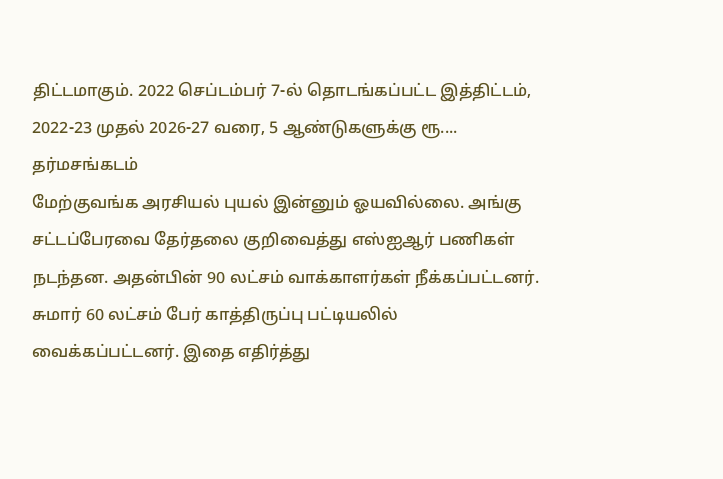திட்டமாகும். 2022 செப்டம்பர் 7-ல் தொடங்கப்பட்ட இத்திட்டம், 2022-23 முதல் 2026-27 வரை, 5 ஆண்டுகளுக்கு ரூ....
தர்மசங்கடம்
மேற்குவங்க அரசியல் புயல் இன்னும் ஓயவில்லை. அங்கு சட்டப்பேரவை தேர்தலை குறிவைத்து எஸ்ஐஆர் பணிகள் நடந்தன. அதன்பின் 90 லட்சம் வாக்காளர்கள் நீக்கப்பட்டனர். சுமார் 60 லட்சம் பேர் காத்திருப்பு பட்டியலில் வைக்கப்பட்டனர். இதை எதிர்த்து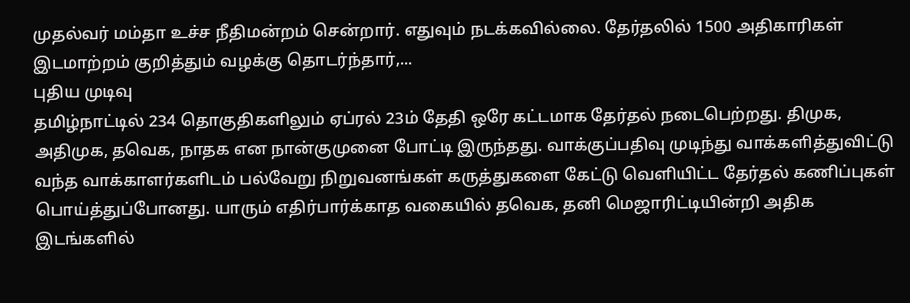முதல்வர் மம்தா உச்ச நீதிமன்றம் சென்றார். எதுவும் நடக்கவில்லை. தேர்தலில் 1500 அதிகாரிகள் இடமாற்றம் குறித்தும் வழக்கு தொடர்ந்தார்,...
புதிய முடிவு
தமிழ்நாட்டில் 234 தொகுதிகளிலும் ஏப்ரல் 23ம் தேதி ஒரே கட்டமாக தேர்தல் நடைபெற்றது. திமுக, அதிமுக, தவெக, நாதக என நான்குமுனை போட்டி இருந்தது. வாக்குப்பதிவு முடிந்து வாக்களித்துவிட்டு வந்த வாக்காளர்களிடம் பல்வேறு நிறுவனங்கள் கருத்துகளை கேட்டு வெளியிட்ட தேர்தல் கணிப்புகள் பொய்த்துப்போனது. யாரும் எதிர்பார்க்காத வகையில் தவெக, தனி மெஜாரிட்டியின்றி அதிக இடங்களில்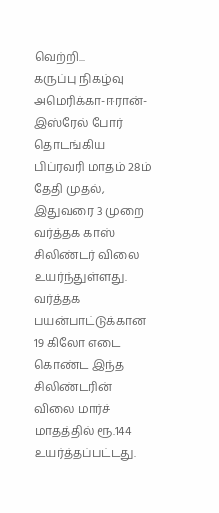வெற்றி...
கருப்பு நிகழ்வு
அமெரிக்கா-ஈரான்-இஸ்ரேல் போர் தொடங்கிய பிப்ரவரி மாதம் 28ம் தேதி முதல், இதுவரை 3 முறை வர்த்தக காஸ் சிலிண்டர் விலை உயர்ந்துள்ளது. வர்த்தக பயன்பாட்டுக்கான 19 கிலோ எடை கொண்ட இந்த சிலிண்டரின் விலை மார்ச் மாதத்தில் ரூ.144 உயர்த்தப்பட்டது.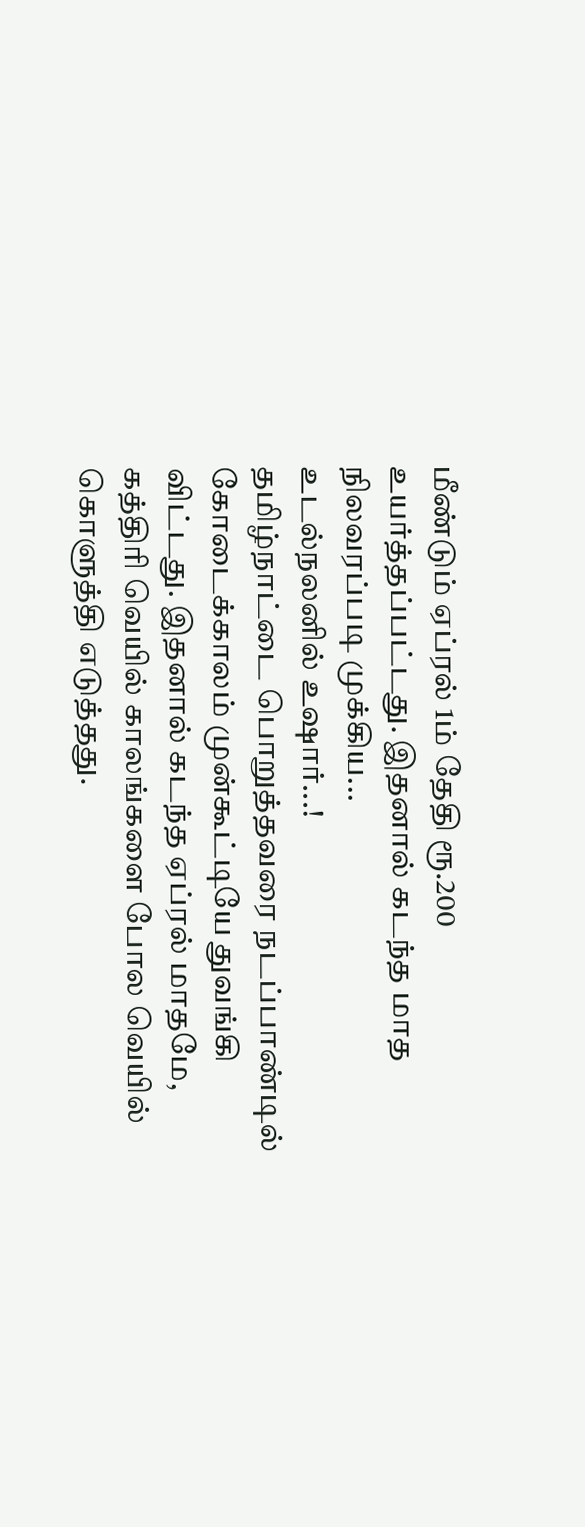மீண்டும் ஏப்ரல் 1ம் தேதி ரூ.200 உயர்த்தப்பட்டது. இதனால் கடந்த மாத நிலவரப்படி முக்கிய...
உடல்நலனில் உஷார்...!
தமிழ்நாட்டை பொறுத்தவரை நடப்பாண்டில் கோடைக்காலம் முன்கூட்டியே துவங்கி விட்டது. இதனால் கடந்த ஏப்ரல் மாதமே, கத்திரி வெயில் காலங்களை போல வெயில் கொளுத்தி எடுத்தது.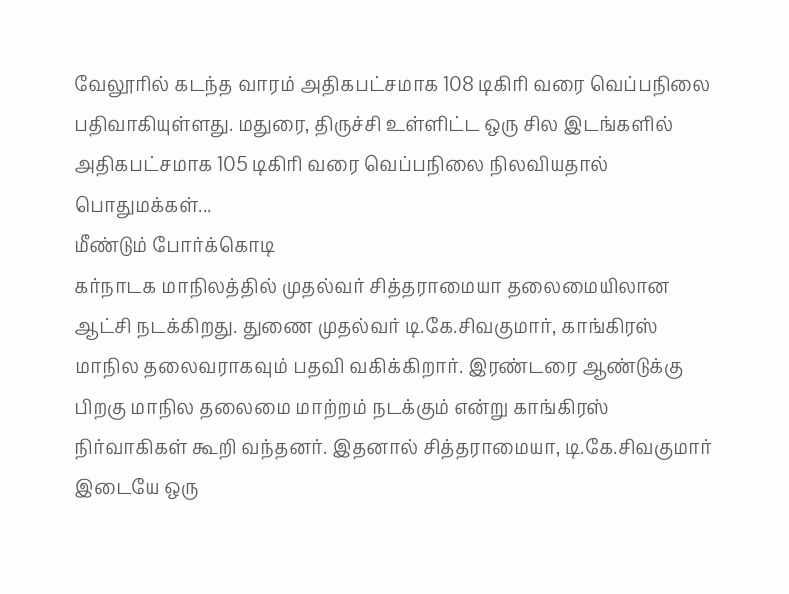வேலூரில் கடந்த வாரம் அதிகபட்சமாக 108 டிகிரி வரை வெப்பநிலை பதிவாகியுள்ளது. மதுரை, திருச்சி உள்ளிட்ட ஒரு சில இடங்களில் அதிகபட்சமாக 105 டிகிரி வரை வெப்பநிலை நிலவியதால் பொதுமக்கள்...
மீண்டும் போர்க்கொடி
கர்நாடக மாநிலத்தில் முதல்வர் சித்தராமையா தலைமையிலான ஆட்சி நடக்கிறது. துணை முதல்வர் டி.கே.சிவகுமார், காங்கிரஸ் மாநில தலைவராகவும் பதவி வகிக்கிறார். இரண்டரை ஆண்டுக்கு பிறகு மாநில தலைமை மாற்றம் நடக்கும் என்று காங்கிரஸ் நிர்வாகிகள் கூறி வந்தனர். இதனால் சித்தராமையா, டி.கே.சிவகுமார் இடையே ஒரு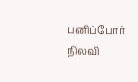பனிப்போர் நிலவி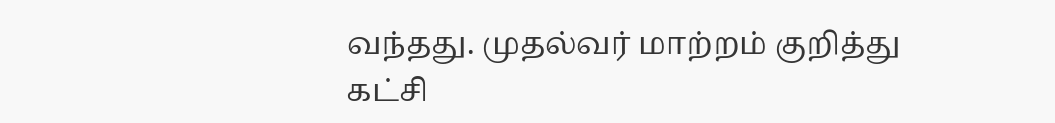வந்தது. முதல்வர் மாற்றம் குறித்து கட்சி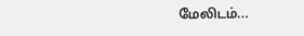மேலிடம்...